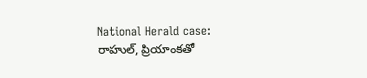National Herald case: రాహుల్, ప్రియాంకతో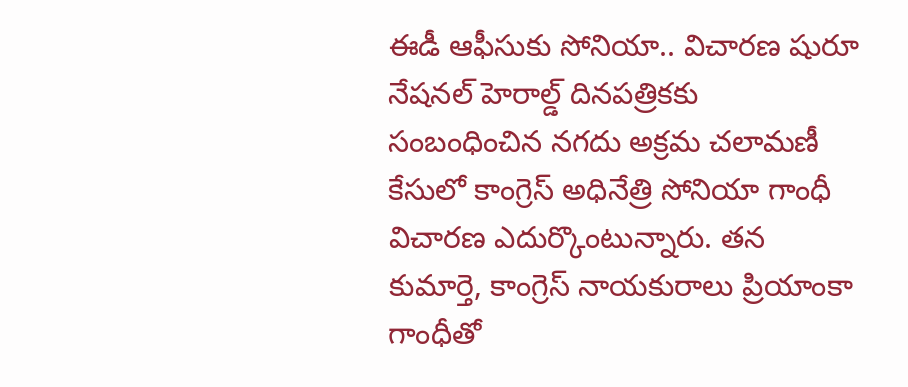ఈడీ ఆఫీసుకు సోనియా.. విచారణ షురూ
నేషనల్ హెరాల్డ్ దినపత్రికకు సంబంధించిన నగదు అక్రమ చలామణీ కేసులో కాంగ్రెస్ అధినేత్రి సోనియా గాంధీ విచారణ ఎదుర్కొంటున్నారు. తన కుమార్తె, కాంగ్రెస్ నాయకురాలు ప్రియాంకా గాంధీతో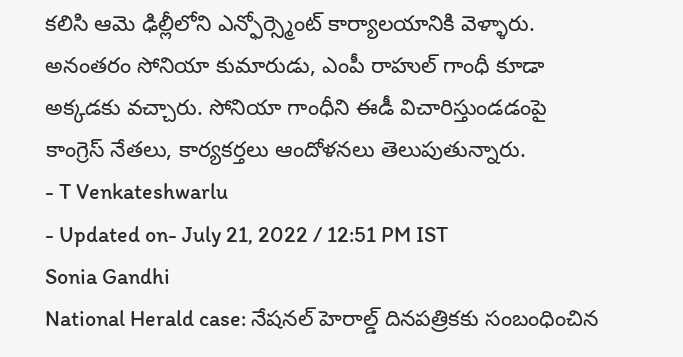కలిసి ఆమె ఢిల్లీలోని ఎన్ఫోర్స్మెంట్ కార్యాలయానికి వెళ్ళారు. అనంతరం సోనియా కుమారుడు, ఎంపీ రాహుల్ గాంధీ కూడా అక్కడకు వచ్చారు. సోనియా గాంధీని ఈడీ విచారిస్తుండడంపై కాంగ్రెస్ నేతలు, కార్యకర్తలు ఆందోళనలు తెలుపుతున్నారు.
- T Venkateshwarlu
- Updated on- July 21, 2022 / 12:51 PM IST
Sonia Gandhi
National Herald case: నేషనల్ హెరాల్డ్ దినపత్రికకు సంబంధించిన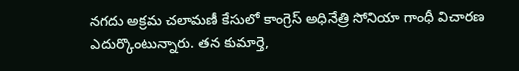నగదు అక్రమ చలామణీ కేసులో కాంగ్రెస్ అధినేత్రి సోనియా గాంధీ విచారణ ఎదుర్కొంటున్నారు. తన కుమార్తె,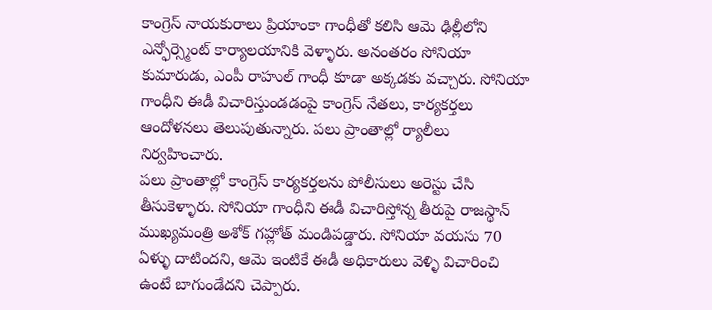కాంగ్రెస్ నాయకురాలు ప్రియాంకా గాంధీతో కలిసి ఆమె ఢిల్లీలోని ఎన్ఫోర్స్మెంట్ కార్యాలయానికి వెళ్ళారు. అనంతరం సోనియా కుమారుడు, ఎంపీ రాహుల్ గాంధీ కూడా అక్కడకు వచ్చారు. సోనియా గాంధీని ఈడీ విచారిస్తుండడంపై కాంగ్రెస్ నేతలు, కార్యకర్తలు ఆందోళనలు తెలుపుతున్నారు. పలు ప్రాంతాల్లో ర్యాలీలు నిర్వహించారు.
పలు ప్రాంతాల్లో కాంగ్రెస్ కార్యకర్తలను పోలీసులు అరెస్టు చేసి తీసుకెళ్ళారు. సోనియా గాంధీని ఈడీ విచారిస్తోన్న తీరుపై రాజస్థాన్ ముఖ్యమంత్రి అశోక్ గహ్లోత్ మండిపడ్డారు. సోనియా వయసు 70 ఏళ్ళు దాటిందని, ఆమె ఇంటికే ఈడీ అధికారులు వెళ్ళి విచారించి ఉంటే బాగుండేదని చెప్పారు.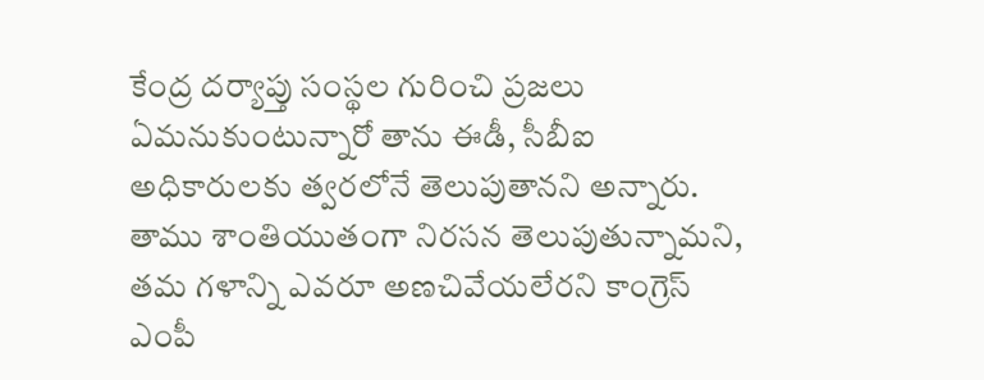కేంద్ర దర్యాప్తు సంస్థల గురించి ప్రజలు ఏమనుకుంటున్నారో తాను ఈడీ, సీబీఐ అధికారులకు త్వరలోనే తెలుపుతానని అన్నారు. తాము శాంతియుతంగా నిరసన తెలుపుతున్నామని, తమ గళాన్ని ఎవరూ అణచివేయలేరని కాంగ్రెస్ ఎంపీ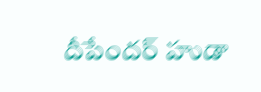దీపేందర్ హుడా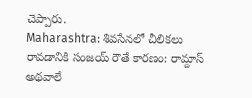చెప్పారు.
Maharashtra: శివసేనలో చీలికలు రావడానికి సంజయ్ రౌతే కారణం: రామ్దాస్ అథవాలే